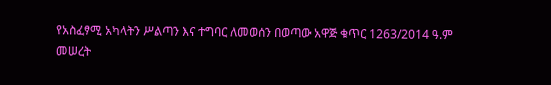የአስፈፃሚ አካላትን ሥልጣን እና ተግባር ለመወሰን በወጣው አዋጅ ቁጥር 1263/2014 ዓ.ም መሠረት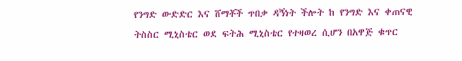የንግድ ውድድር እና ሸማቾች ጥበቃ ዳኝነት ችሎት ከ የንግድ እና ቀጠናዊ ትስስር ሚኒስቴር ወደ ፍትሕ ሚኒስቴር የተዛወረ ሲሆን በአዋጅ ቁጥር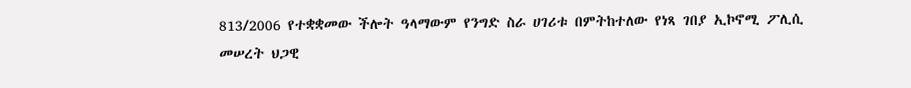813/2006 የተቋቋመው ችሎት ዓላማውም የንግድ ስራ ሀገሪቱ በምትከተለው የነጻ ገበያ ኢኮኖሚ ፖሊሲ መሠረት ህጋዊ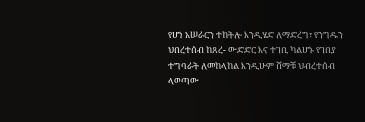የሆነ አሠራርን ተከትሎ እንዲሄድ ለማድረግ፣ የንግዱን ህበረተሰብ ከጸረ- ውድድር እና ተገቢ ካልሆኑ የገበያ ተግባራት ለመከላከል እንዲሁም ሸማቹ ህብረተሰብ ላወጣው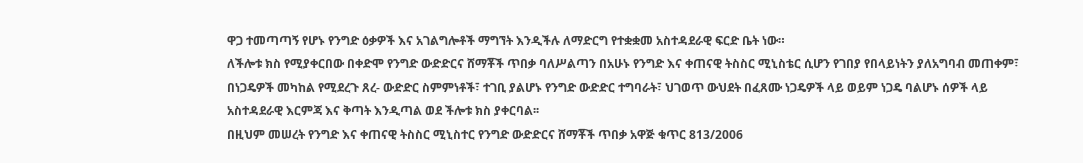ዋጋ ተመጣጣኝ የሆኑ የንግድ ዕቃዎች እና አገልግሎቶች ማግኘት እንዲችሉ ለማድርግ የተቋቋመ አስተዳደራዊ ፍርድ ቤት ነው።
ለችሎቱ ክስ የሚያቀርበው በቀድሞ የንግድ ውድድርና ሸማቾች ጥበቃ ባለሥልጣን በአሁኑ የንግድ እና ቀጠናዊ ትስስር ሚኒስቴር ሲሆን የገበያ የበላይነትን ያለአግባብ መጠቀም፣ በነጋዴዎች መካከል የሚደረጉ ጸረ- ውድድር ስምምነቶች፣ ተገቢ ያልሆኑ የንግድ ውድድር ተግባራት፣ ህገወጥ ውህደት በፈጸሙ ነጋዴዎች ላይ ወይም ነጋዴ ባልሆኑ ሰዎች ላይ አስተዳደራዊ እርምጃ እና ቅጣት እንዲጣል ወደ ችሎቱ ክስ ያቀርባል፡፡
በዚህም መሠረት የንግድ እና ቀጠናዊ ትስስር ሚኒስተር የንግድ ውድድርና ሸማቾች ጥበቃ አዋጅ ቁጥር 813/2006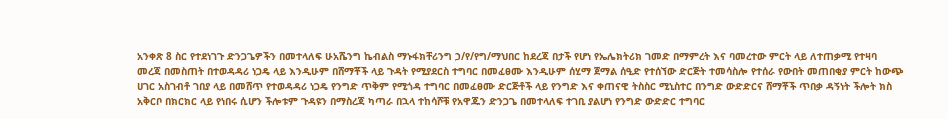አንቀጽ 8 ስር የተደነገጉ ድንጋጌዎችን በመተላለፍ ሁአሼንግ ኬብልስ ማኑፋክቸሪንግ ኃ/የ/የግ/ማህበር ከደረጃ በታች የሆነ የኤሌክትሪክ ገመድ በማምረት እና ባመረተው ምርት ላይ ለተጠቃሚ የተዛባ መረጃ በመስጠት በተወዳዳሪ ነጋዴ ላይ እንዲሁም በሸማቾች ላይ ጉዳት የሚያደርስ ተግባር በመፈፀሙ እንዲሁም ሰሂማ ጀማል ሰዒድ የተሰኘው ድርጅት ተመሳስሎ የተሰራ የውበት መጠበቂያ ምርት ከውጭ ሀገር አስገብቶ ገበያ ላይ በመሸጥ የተወዳዳሪ ነጋዴ የንግድ ጥቅም የሚጎዳ ተግባር በመፈፀሙ ድርጅቶች ላይ የንግድ እና ቀጠናዊ ትስስር ሚኒስተር በንግድ ውድድርና ሸማቾች ጥበቃ ዳኝነት ችሎት ክስ አቅርቦ በክርክር ላይ የነበሩ ሲሆን ችሎቱም ጉዳዩን በማስረጃ ካጣራ በኋላ ተከሳሾቹ የአዋጁን ድንጋጌ በመተላለፍ ተገቢ ያልሆነ የንግድ ውድድር ተግባር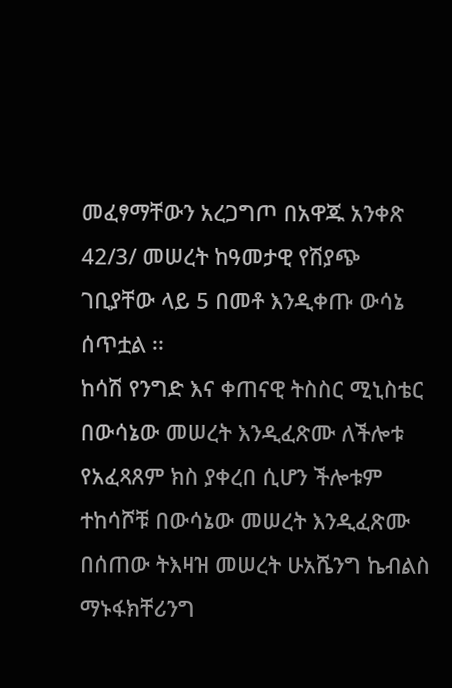መፈፃማቸውን አረጋግጦ በአዋጁ አንቀጽ 42/3/ መሠረት ከዓመታዊ የሽያጭ ገቢያቸው ላይ 5 በመቶ እንዲቀጡ ውሳኔ ሰጥቷል ፡፡
ከሳሽ የንግድ እና ቀጠናዊ ትስስር ሚኒስቴር በውሳኔው መሠረት እንዲፈጽሙ ለችሎቱ የአፈጻጸም ክስ ያቀረበ ሲሆን ችሎቱም ተከሳሾቹ በውሳኔው መሠረት እንዲፈጽሙ በሰጠው ትእዛዝ መሠረት ሁአሼንግ ኬብልስ ማኑፋክቸሪንግ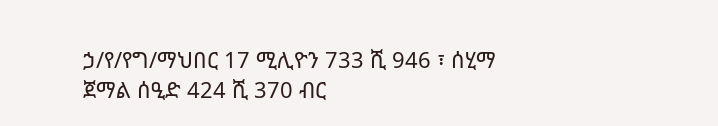ኃ/የ/የግ/ማህበር 17 ሚሊዮን 733 ሺ 946 ፣ ሰሂማ ጀማል ሰዒድ 424 ሺ 370 ብር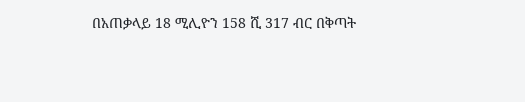በአጠቃላይ 18 ሚሊዮን 158 ሺ 317 ብር በቅጣት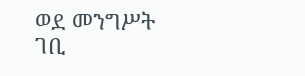ወደ መንግሥት ገቢ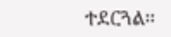ተደርጓል፡፡